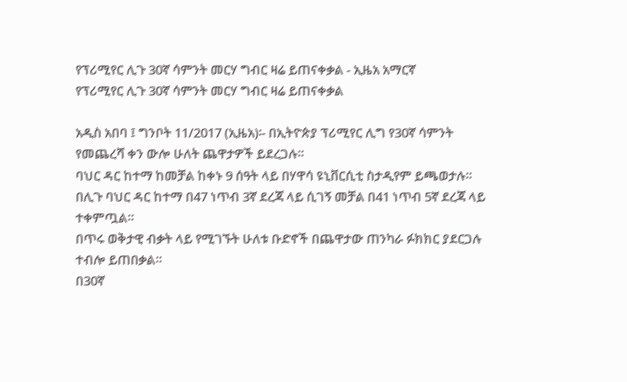የፕሪሚየር ሊጉ 30ኛ ሳምንት መርሃ ግብር ዛሬ ይጠናቀቃል - ኢዜአ አማርኛ
የፕሪሚየር ሊጉ 30ኛ ሳምንት መርሃ ግብር ዛሬ ይጠናቀቃል

አዲስ አበባ ፤ ግንቦት 11/2017 (ኢዜአ)፡- በኢትዮጵያ ፕሪሚየር ሊግ የ30ኛ ሳምንት የመጨረሻ ቀን ውሎ ሁለት ጨዋታዎች ይደረጋሉ።
ባህር ዳር ከተማ ከመቻል ከቀኑ 9 ሰዓት ላይ በሃዋሳ ዩኒቨርሲቲ ስታዲየም ይጫወታሉ።
በሊጉ ባህር ዳር ከተማ በ47 ነጥብ 3ኛ ደረጃ ላይ ሲገኝ መቻል በ41 ነጥብ 5ኛ ደረጃ ላይ ተቀምጧል።
በጥሩ ወቅታዊ ብቃት ላይ የሚገኙት ሁለቱ ቡድኖች በጨዋታው ጠንካራ ፉክክር ያደርጋሉ ተብሎ ይጠበቃል።
በ30ኛ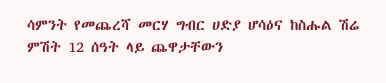ሳምንት የመጨረሻ መርሃ ግብር ሀድያ ሆሳዕና ከስሑል ሽሬ ምሽት 12 ሰዓት ላይ ጨዋታቸውን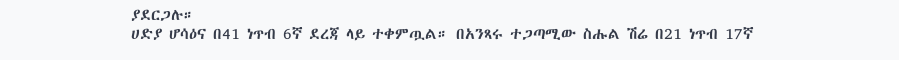ያደርጋሉ።
ሀድያ ሆሳዕና በ41 ነጥብ 6ኛ ደረጃ ላይ ተቀምጧል። በአንጻሩ ተጋጣሚው ስሑል ሽሬ በ21 ነጥብ 17ኛ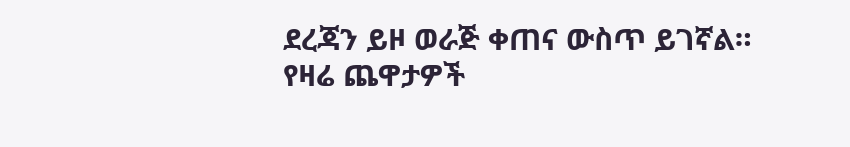ደረጃን ይዞ ወራጅ ቀጠና ውስጥ ይገኛል።
የዛሬ ጨዋታዎች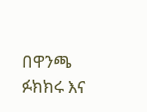በዋንጫ ፉክክሩ እና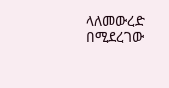ላለመውረድ በሚደረገው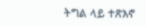ትግል ላይ ተጽእኖ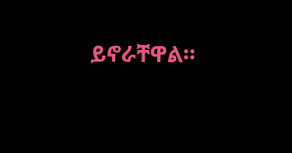ይኖራቸዋል።